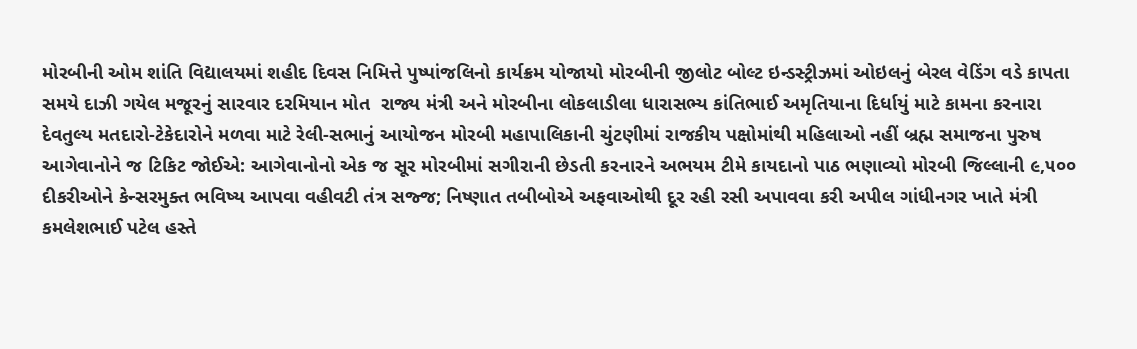મોરબીની ઓમ શાંતિ વિદ્યાલયમાં શહીદ દિવસ નિમિત્તે પુષ્પાંજલિનો કાર્યક્રમ યોજાયો મોરબીની જીલોટ બોલ્ટ ઇન્ડસ્ટ્રીઝમાં ઓઇલનું બેરલ વેડિંગ વડે કાપતા સમયે દાઝી ગયેલ મજૂરનું સારવાર દરમિયાન મોત  રાજ્ય મંત્રી અને મોરબીના લોકલાડીલા ધારાસભ્ય કાંતિભાઈ અમૃતિયાના દિર્ધાયું માટે કામના કરનારા દેવતુલ્ય મતદારો-ટેકેદારોને મળવા માટે રેલી-સભાનું આયોજન મોરબી મહાપાલિકાની ચુંટણીમાં રાજકીય પક્ષોમાંથી મહિલાઓ નહીં બ્રહ્મ સમાજના પુરુષ આગેવાનોને જ ટિકિટ જોઈએ: આગેવાનોનો એક જ સૂર મોરબીમાં સગીરાની છેડતી કરનારને અભયમ ટીમે કાયદાનો પાઠ ભણાવ્યો મોરબી જિલ્લાની ૯,૫૦૦ દીકરીઓને કેન્સરમુક્ત ભવિષ્ય આપવા વહીવટી તંત્ર સજ્જ; નિષ્ણાત તબીબોએ અફવાઓથી દૂર રહી રસી અપાવવા કરી અપીલ ગાંધીનગર ખાતે મંત્રી કમલેશભાઈ પટેલ હસ્તે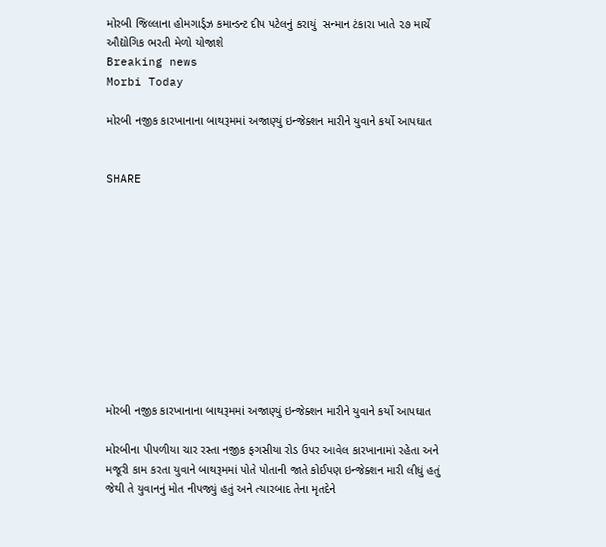મોરબી જિલ્લાના હોમગાર્ડ્ઝ કમાન્ડન્ટ દીપ પટેલનું કરાયું  સન્માન ટંકારા ખાતે ૨૭ માર્ચે ઔદ્યોગિક ભરતી મેળો યોજાશે
Breaking news
Morbi Today

મોરબી નજીક કારખાનાના બાથરૂમમાં અજાણ્યું ઇન્જેક્શન મારીને યુવાને કર્યો આપઘાત


SHARE











મોરબી નજીક કારખાનાના બાથરૂમમાં અજાણ્યું ઇન્જેક્શન મારીને યુવાને કર્યો આપઘાત

મોરબીના પીપળીયા ચાર રસ્તા નજીક ફગસીયા રોડ ઉપર આવેલ કારખાનામાં રહેતા અને મજૂરી કામ કરતા યુવાને બાથરૂમમાં પોતે પોતાની જાતે કોઈપણ ઇન્જેક્શન મારી લીધું હતું જેથી તે યુવાનનું મોત નીપજ્યું હતું અને ત્યારબાદ તેના મૃતદેને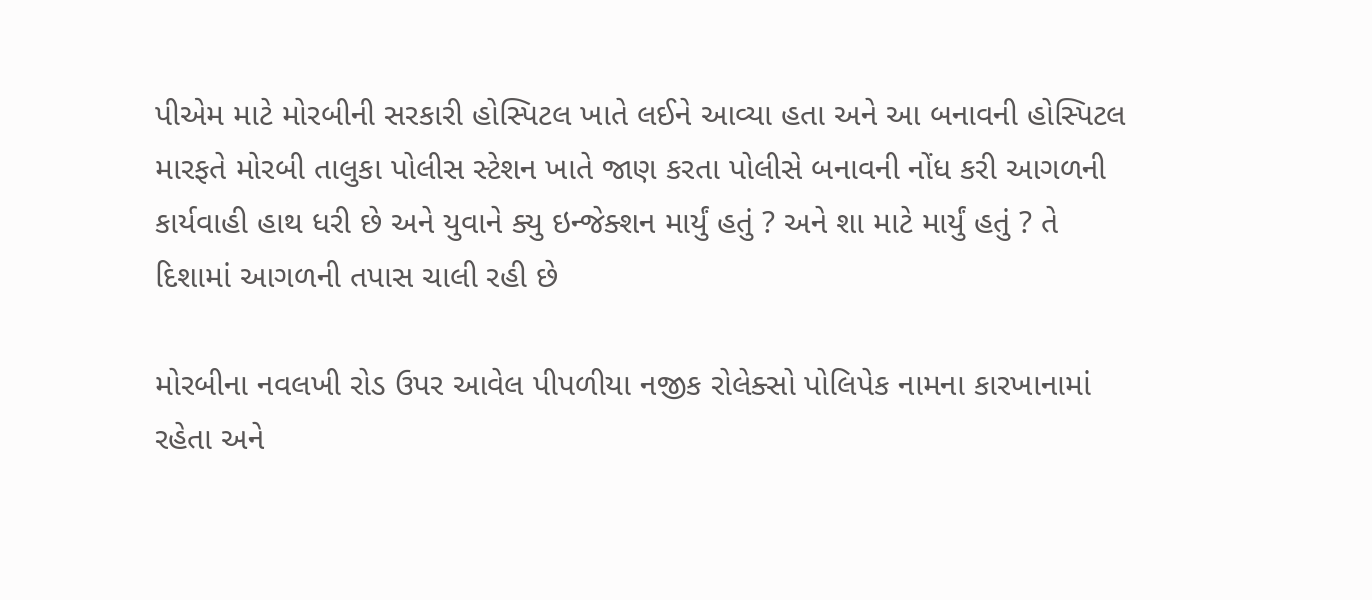પીએમ માટે મોરબીની સરકારી હોસ્પિટલ ખાતે લઈને આવ્યા હતા અને આ બનાવની હોસ્પિટલ મારફતે મોરબી તાલુકા પોલીસ સ્ટેશન ખાતે જાણ કરતા પોલીસે બનાવની નોંધ કરી આગળની કાર્યવાહી હાથ ધરી છે અને યુવાને ક્યુ ઇન્જેક્શન માર્યું હતું ? અને શા માટે માર્યું હતું ? તે દિશામાં આગળની તપાસ ચાલી રહી છે

મોરબીના નવલખી રોડ ઉપર આવેલ પીપળીયા નજીક રોલેક્સો પોલિપેક નામના કારખાનામાં રહેતા અને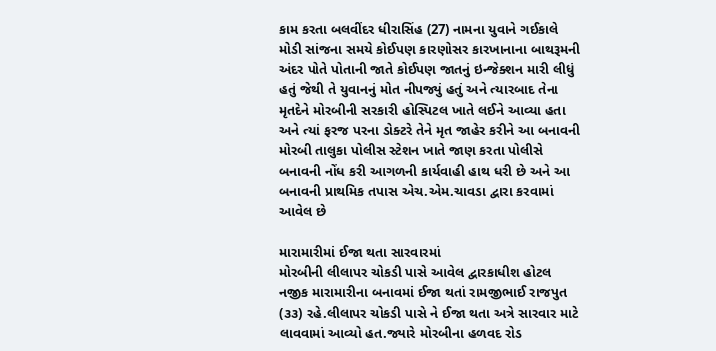કામ કરતા બલવીંદર ધીરાસિંહ (27) નામના યુવાને ગઈકાલે મોડી સાંજના સમયે કોઈપણ કારણોસર કારખાનાના બાથરૂમની અંદર પોતે પોતાની જાતે કોઈપણ જાતનું ઇન્જેક્શન મારી લીધું હતું જેથી તે યુવાનનું મોત નીપજ્યું હતું અને ત્યારબાદ તેના મૃતદેને મોરબીની સરકારી હોસ્પિટલ ખાતે લઈને આવ્યા હતા અને ત્યાં ફરજ પરના ડોક્ટરે તેને મૃત જાહેર કરીને આ બનાવની મોરબી તાલુકા પોલીસ સ્ટેશન ખાતે જાણ કરતા પોલીસે બનાવની નોંધ કરી આગળની કાર્યવાહી હાથ ધરી છે અને આ બનાવની પ્રાથમિક તપાસ એચ.એમ.ચાવડા દ્વારા કરવામાં આવેલ છે

મારામારીમાં ઈજા થતા સારવારમાં
મોરબીની લીલાપર ચોકડી પાસે આવેલ દ્વારકાધીશ હોટલ નજીક મારામારીના બનાવમાં ઈજા થતાં રામજીભાઈ રાજપુત (૩૩) રહે.લીલાપર ચોકડી પાસે ને ઈજા થતા અત્રે સારવાર માટે લાવવામાં આવ્યો હત.જ્યારે મોરબીના હળવદ રોડ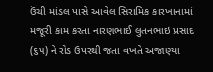ઉંચી માંડલ પાસે આવેલ સિરામિક કારખાનામાં મજૂરી કામ કરતા નારણભાઈ લુતનભાઇ પ્રસાદ (૬૫) ને રોડ ઉપરથી જતા વખતે અજાણ્યા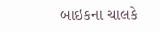બાઇકના ચાલકે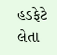હડફેટે લેતા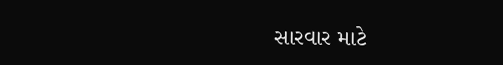સારવાર માટે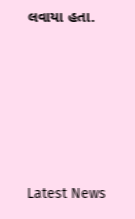લવાયા હતા.






Latest News